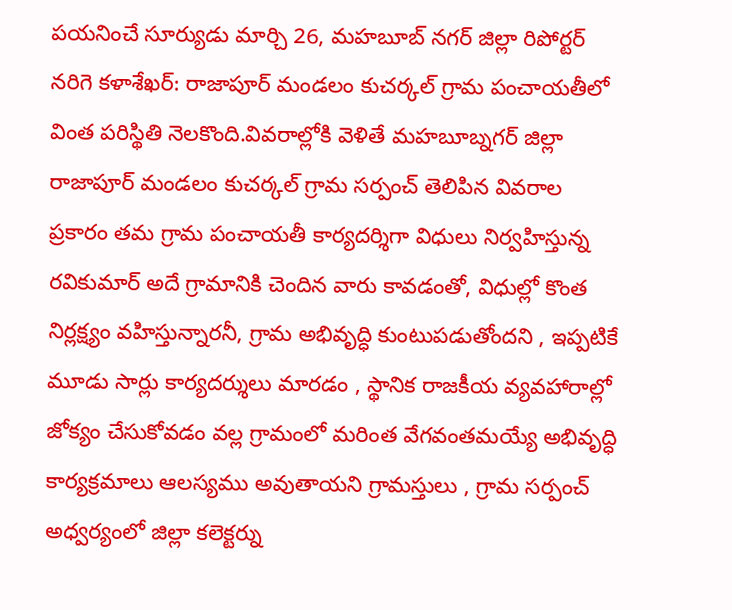పయనించే సూర్యుడు మార్చి 26, మహబూబ్ నగర్ జిల్లా రిపోర్టర్ నరిగె కళాశేఖర్: రాజాపూర్ మండలం కుచర్కల్ గ్రామ పంచాయతీలో వింత పరిస్థితి నెలకొంది.వివరాల్లోకి వెళితే మహబూబ్నగర్ జిల్లా రాజాపూర్ మండలం కుచర్కల్ గ్రామ సర్పంచ్ తెలిపిన వివరాల ప్రకారం తమ గ్రామ పంచాయతీ కార్యదర్శిగా విధులు నిర్వహిస్తున్న రవికుమార్ అదే గ్రామానికి చెందిన వారు కావడంతో, విధుల్లో కొంత నిర్లక్ష్యం వహిస్తున్నారనీ, గ్రామ అభివృద్ధి కుంటుపడుతోందని , ఇప్పటికే మూడు సార్లు కార్యదర్శులు మారడం , స్థానిక రాజకీయ వ్యవహారాల్లో జోక్యం చేసుకోవడం వల్ల గ్రామంలో మరింత వేగవంతమయ్యే అభివృద్ధి కార్యక్రమాలు ఆలస్యము అవుతాయని గ్రామస్తులు , గ్రామ సర్పంచ్ అధ్వర్యంలో జిల్లా కలెక్టర్ను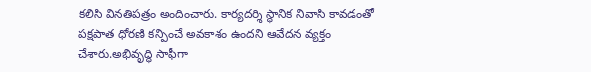కలిసి వినతిపత్రం అందించారు. కార్యదర్శి స్థానిక నివాసి కావడంతో పక్షపాత ధోరణి కన్పించే అవకాశం ఉందని ఆవేదన వ్యక్తం చేశారు.అభివృద్ధి సాఫీగా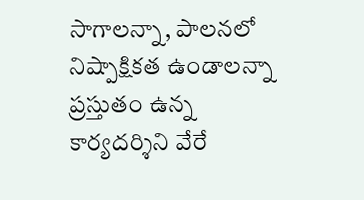సాగాలన్నా, పాలనలో నిష్పాక్షికత ఉండాలన్నా ప్రస్తుతం ఉన్న కార్యదర్శిని వేరే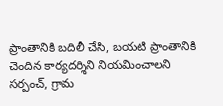ప్రాంతానికి బదిలీ చేసి, బయటి ప్రాంతానికి చెందిన కార్యదర్శిని నియమించాలని సర్పంచ్, గ్రామ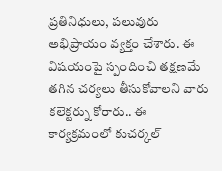ప్రతినిధులు, పలువురు అభిప్రాయం వ్యక్తం చేశారు. ఈ విషయంపై స్పందించి తక్షణమే తగిన చర్యలు తీసుకోవాలని వారు కలెక్టర్ను కోరారు.. ఈ కార్యక్రమంలో కుచర్కల్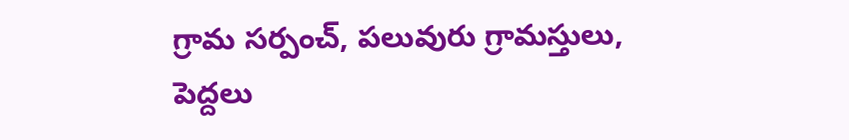గ్రామ సర్పంచ్, పలువురు గ్రామస్తులు, పెద్దలు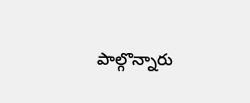పాల్గొన్నారు